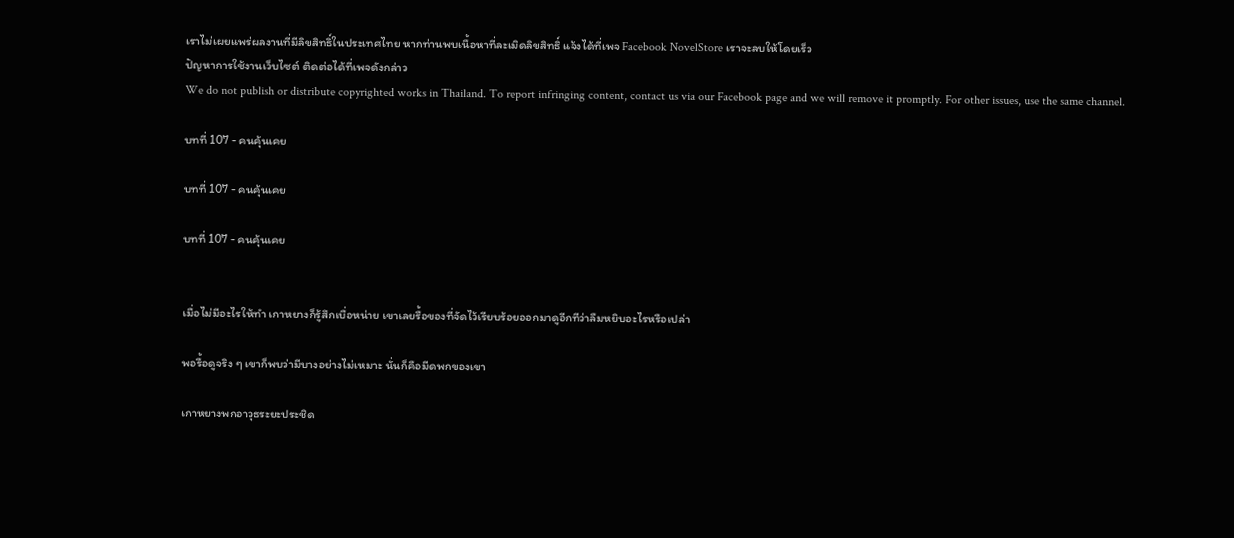เราไม่เผยแพร่ผลงานที่มีลิขสิทธิ์ในประเทศไทย หากท่านพบเนื้อหาที่ละเมิดลิขสิทธิ์ แจ้งได้ที่เพจ Facebook NovelStore เราจะลบให้โดยเร็ว
ปัญหาการใช้งานเว็บไซต์ ติดต่อได้ที่เพจดังกล่าว
We do not publish or distribute copyrighted works in Thailand. To report infringing content, contact us via our Facebook page and we will remove it promptly. For other issues, use the same channel.

บทที่ 107 - คนคุ้นเคย

บทที่ 107 - คนคุ้นเคย

บทที่ 107 - คนคุ้นเคย


เมื่อไม่มีอะไรให้ทำ เกาหยางก็รู้สึกเบื่อหน่าย เขาเลยรื้อของที่จัดไว้เรียบร้อยออกมาดูอีกทีว่าลืมหยิบอะไรหรือเปล่า

พอรื้อดูจริง ๆ เขาก็พบว่ามีบางอย่างไม่เหมาะ นั่นก็คือมีดพกของเขา

เกาหยางพกอาวุธระยะประชิด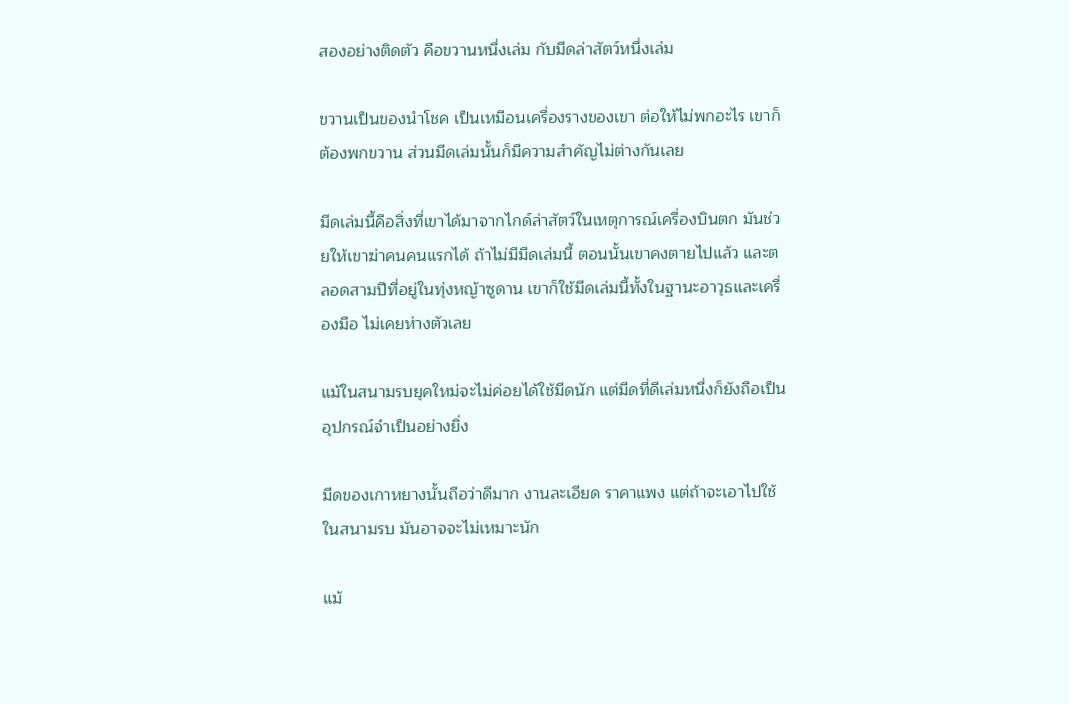สองอย่างติดตัว คือขวานหนึ่งเล่ม กับมีดล่าสัตว์หนึ่งเล่ม

ขวานเป็นของนำโชค เป็นเหมือนเครื่องรางของเขา ต่อให้ไม่พกอะไร เขาก็ต้องพกขวาน ส่วนมีดเล่มนั้นก็มีความสำคัญไม่ต่างกันเลย

มีดเล่มนี้คือสิ่งที่เขาได้มาจากไกด์ล่าสัตว์ในเหตุการณ์เครื่องบินตก มันช่วยให้เขาฆ่าคนคนแรกได้ ถ้าไม่มีมีดเล่มนี้ ตอนนั้นเขาคงตายไปแล้ว และตลอดสามปีที่อยู่ในทุ่งหญ้าซูดาน เขาก็ใช้มีดเล่มนี้ทั้งในฐานะอาวุธและเครื่องมือ ไม่เคยห่างตัวเลย

แม้ในสนามรบยุคใหม่จะไม่ค่อยได้ใช้มีดนัก แต่มีดที่ดีเล่มหนึ่งก็ยังถือเป็นอุปกรณ์จำเป็นอย่างยิ่ง

มีดของเกาหยางนั้นถือว่าดีมาก งานละเอียด ราคาแพง แต่ถ้าจะเอาไปใช้ในสนามรบ มันอาจจะไม่เหมาะนัก

แม้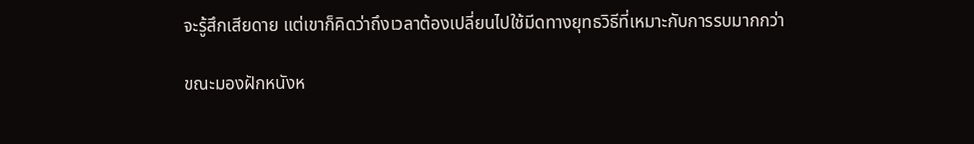จะรู้สึกเสียดาย แต่เขาก็คิดว่าถึงเวลาต้องเปลี่ยนไปใช้มีดทางยุทธวิธีที่เหมาะกับการรบมากกว่า

ขณะมองฝักหนังห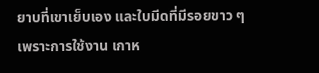ยาบที่เขาเย็บเอง และใบมีดที่มีรอยขาว ๆ เพราะการใช้งาน เกาห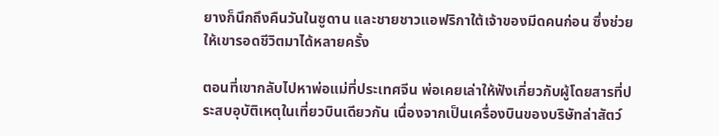ยางก็นึกถึงคืนวันในซูดาน และชายชาวแอฟริกาใต้เจ้าของมีดคนก่อน ซึ่งช่วยให้เขารอดชีวิตมาได้หลายครั้ง

ตอนที่เขากลับไปหาพ่อแม่ที่ประเทศจีน พ่อเคยเล่าให้ฟังเกี่ยวกับผู้โดยสารที่ประสบอุบัติเหตุในเที่ยวบินเดียวกัน เนื่องจากเป็นเครื่องบินของบริษัทล่าสัตว์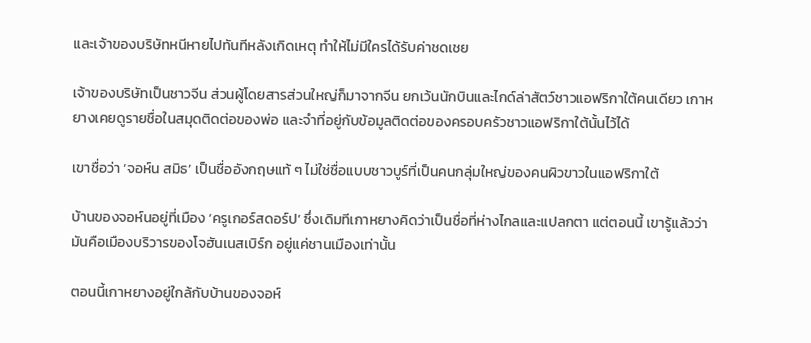และเจ้าของบริษัทหนีหายไปทันทีหลังเกิดเหตุ ทำให้ไม่มีใครได้รับค่าชดเชย

เจ้าของบริษัทเป็นชาวจีน ส่วนผู้โดยสารส่วนใหญ่ก็มาจากจีน ยกเว้นนักบินและไกด์ล่าสัตว์ชาวแอฟริกาใต้คนเดียว เกาหยางเคยดูรายชื่อในสมุดติดต่อของพ่อ และจำที่อยู่กับข้อมูลติดต่อของครอบครัวชาวแอฟริกาใต้นั้นไว้ได้

เขาชื่อว่า ‘จอห์น สมิธ’ เป็นชื่ออังกฤษแท้ ๆ ไม่ใช่ชื่อแบบชาวบูร์ที่เป็นคนกลุ่มใหญ่ของคนผิวขาวในแอฟริกาใต้

บ้านของจอห์นอยู่ที่เมือง ‘ครูเกอร์สดอร์ป’ ซึ่งเดิมทีเกาหยางคิดว่าเป็นชื่อที่ห่างไกลและแปลกตา แต่ตอนนี้ เขารู้แล้วว่ามันคือเมืองบริวารของโจฮันเนสเบิร์ก อยู่แค่ชานเมืองเท่านั้น

ตอนนี้เกาหยางอยู่ใกล้กับบ้านของจอห์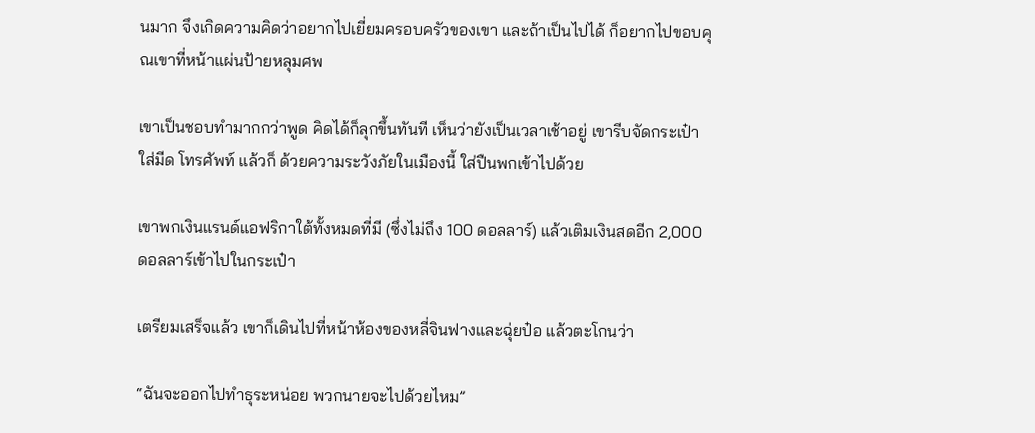นมาก จึงเกิดความคิดว่าอยากไปเยี่ยมครอบครัวของเขา และถ้าเป็นไปได้ ก็อยากไปขอบคุณเขาที่หน้าแผ่นป้ายหลุมศพ

เขาเป็นชอบทำมากกว่าพูด คิดได้ก็ลุกขึ้นทันที เห็นว่ายังเป็นเวลาเช้าอยู่ เขารีบจัดกระเป๋า ใส่มีด โทรศัพท์ แล้วก็ ด้วยความระวังภัยในเมืองนี้ ใส่ปืนพกเข้าไปด้วย

เขาพกเงินแรนด์แอฟริกาใต้ทั้งหมดที่มี (ซึ่งไม่ถึง 100 ดอลลาร์) แล้วเติมเงินสดอีก 2,000 ดอลลาร์เข้าไปในกระเป๋า

เตรียมเสร็จแล้ว เขาก็เดินไปที่หน้าห้องของหลี่จินฟางและฉุ่ยป๋อ แล้วตะโกนว่า

“ฉันจะออกไปทำธุระหน่อย พวกนายจะไปด้วยไหม”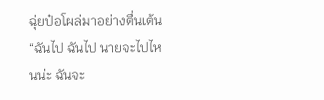ฉุ่ยป๋อโผล่มาอย่างตื่นเต้น “ฉันไป ฉันไป นายจะไปไหนน่ะ ฉันจะ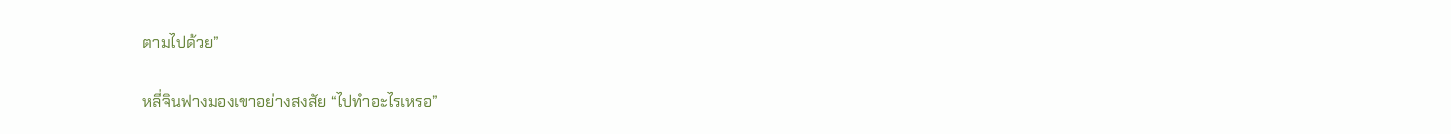ตามไปด้วย”

หลี่จินฟางมองเขาอย่างสงสัย “ไปทำอะไรเหรอ”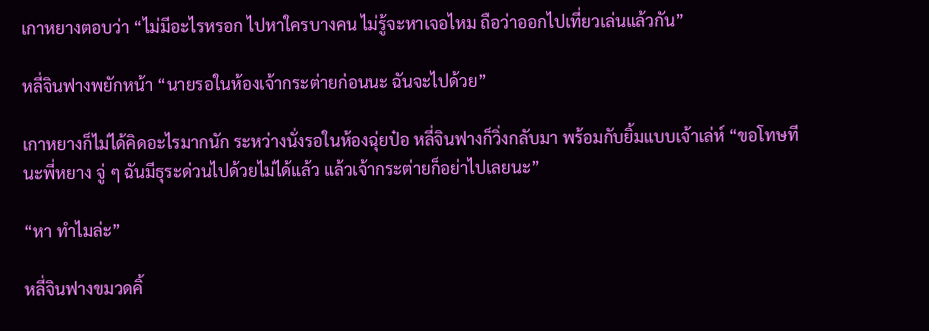เกาหยางตอบว่า “ไม่มีอะไรหรอก ไปหาใครบางคน ไม่รู้จะหาเจอไหม ถือว่าออกไปเที่ยวเล่นแล้วกัน”

หลี่จินฟางพยักหน้า “นายรอในห้องเจ้ากระต่ายก่อนนะ ฉันจะไปด้วย”

เกาหยางก็ไม่ได้คิดอะไรมากนัก ระหว่างนั่งรอในห้องฉุ่ยป๋อ หลี่จินฟางก็วิ่งกลับมา พร้อมกับยิ้มแบบเจ้าเล่ห์ “ขอโทษทีนะพี่หยาง จู่ ๆ ฉันมีธุระด่วนไปด้วยไม่ได้แล้ว แล้วเจ้ากระต่ายก็อย่าไปเลยนะ”

“หา ทำไมล่ะ”

หลี่จินฟางขมวดคิ้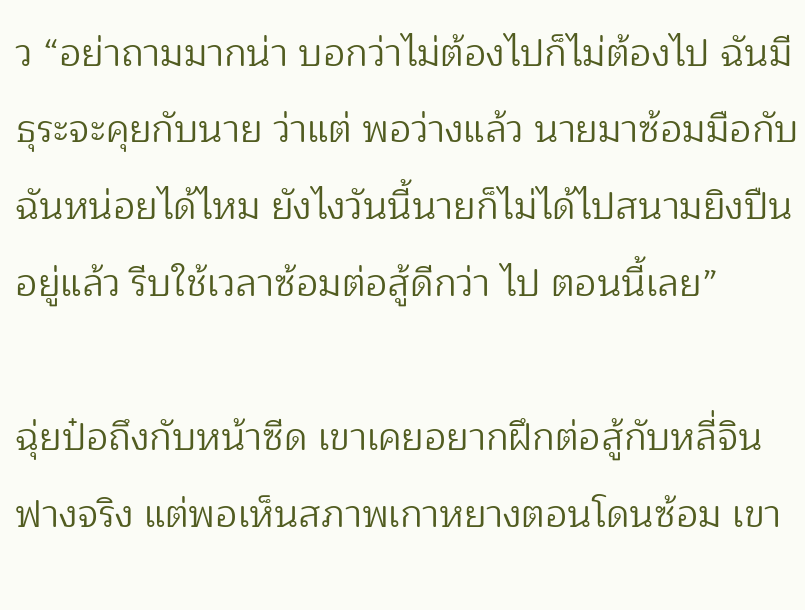ว “อย่าถามมากน่า บอกว่าไม่ต้องไปก็ไม่ต้องไป ฉันมีธุระจะคุยกับนาย ว่าแต่ พอว่างแล้ว นายมาซ้อมมือกับฉันหน่อยได้ไหม ยังไงวันนี้นายก็ไม่ได้ไปสนามยิงปืนอยู่แล้ว รีบใช้เวลาซ้อมต่อสู้ดีกว่า ไป ตอนนี้เลย”

ฉุ่ยป๋อถึงกับหน้าซีด เขาเคยอยากฝึกต่อสู้กับหลี่จินฟางจริง แต่พอเห็นสภาพเกาหยางตอนโดนซ้อม เขา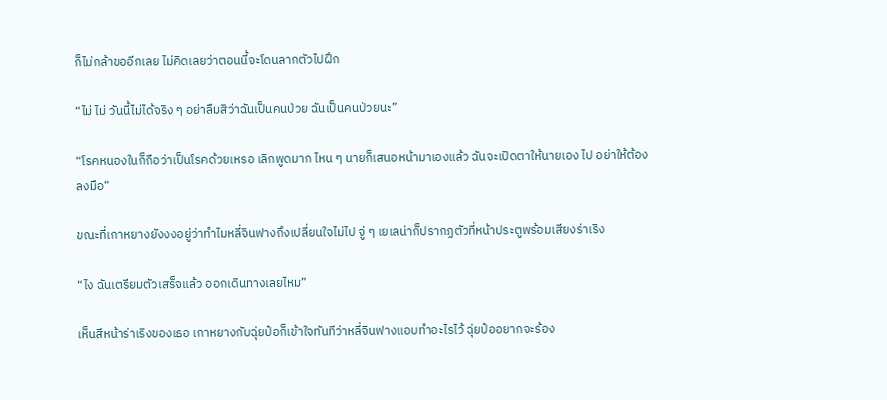ก็ไม่กล้าขออีกเลย ไม่คิดเลยว่าตอนนี้จะโดนลากตัวไปฝึก

“ไม่ ไม่ วันนี้ไม่ได้จริง ๆ อย่าลืมสิว่าฉันเป็นคนป่วย ฉันเป็นคนป่วยนะ”

“โรคหนองในก็ถือว่าเป็นโรคด้วยเหรอ เลิกพูดมาก ไหน ๆ นายก็เสนอหน้ามาเองแล้ว ฉันจะเปิดตาให้นายเอง ไป อย่าให้ต้องลงมือ”

ขณะที่เกาหยางยังงงอยู่ว่าทำไมหลี่จินฟางถึงเปลี่ยนใจไม่ไป จู่ ๆ เยเลน่าก็ปรากฏตัวที่หน้าประตูพร้อมเสียงร่าเริง

“ไง ฉันเตรียมตัวเสร็จแล้ว ออกเดินทางเลยไหม”

เห็นสีหน้าร่าเริงของเธอ เกาหยางกับฉุ่ยป๋อก็เข้าใจทันทีว่าหลี่จินฟางแอบทำอะไรไว้ ฉุ่ยป๋ออยากจะร้อง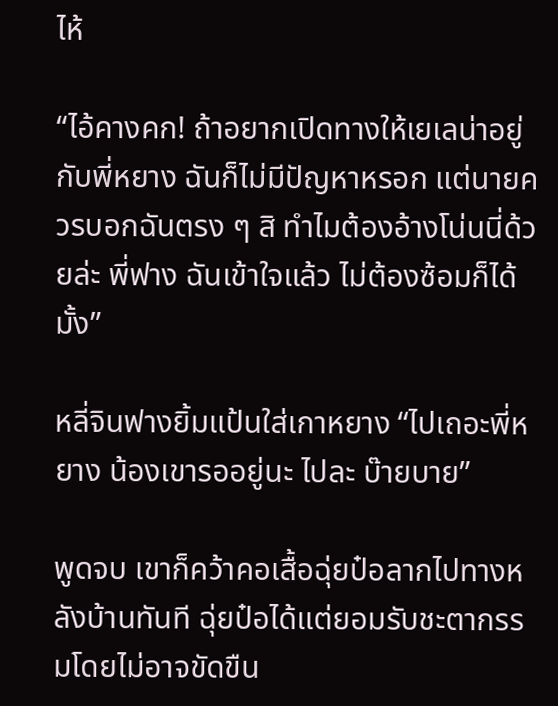ไห้

“ไอ้คางคก! ถ้าอยากเปิดทางให้เยเลน่าอยู่กับพี่หยาง ฉันก็ไม่มีปัญหาหรอก แต่นายควรบอกฉันตรง ๆ สิ ทำไมต้องอ้างโน่นนี่ด้วยล่ะ พี่ฟาง ฉันเข้าใจแล้ว ไม่ต้องซ้อมก็ได้มั้ง”

หลี่จินฟางยิ้มแป้นใส่เกาหยาง “ไปเถอะพี่หยาง น้องเขารออยู่นะ ไปละ บ๊ายบาย”

พูดจบ เขาก็คว้าคอเสื้อฉุ่ยป๋อลากไปทางหลังบ้านทันที ฉุ่ยป๋อได้แต่ยอมรับชะตากรรมโดยไม่อาจขัดขืน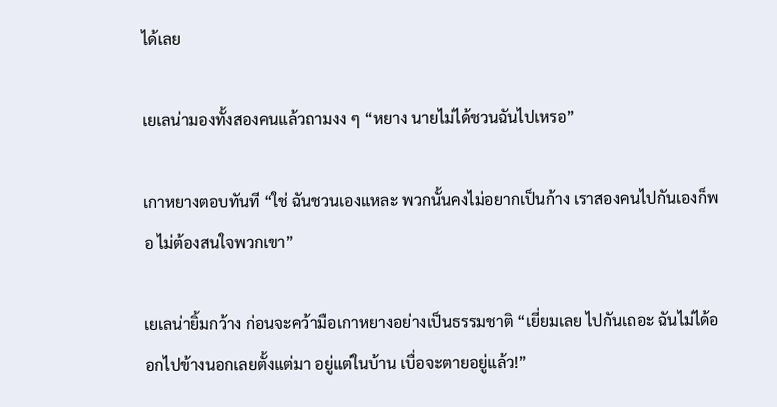ได้เลย

เยเลน่ามองทั้งสองคนแล้วถามงง ๆ “หยาง นายไม่ได้ชวนฉันไปเหรอ”

เกาหยางตอบทันที “ใช่ ฉันชวนเองแหละ พวกนั้นคงไม่อยากเป็นก้าง เราสองคนไปกันเองก็พอ ไม่ต้องสนใจพวกเขา”

เยเลน่ายิ้มกว้าง ก่อนจะคว้ามือเกาหยางอย่างเป็นธรรมชาติ “เยี่ยมเลย ไปกันเถอะ ฉันไม่ได้ออกไปข้างนอกเลยตั้งแต่มา อยู่แต่ในบ้าน เบื่อจะตายอยู่แล้ว!”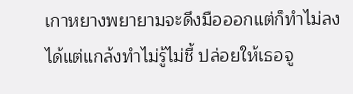เกาหยางพยายามจะดึงมือออกแต่ก็ทำไม่ลง ได้แต่แกล้งทำไม่รู้ไม่ชี้ ปล่อยให้เธอจู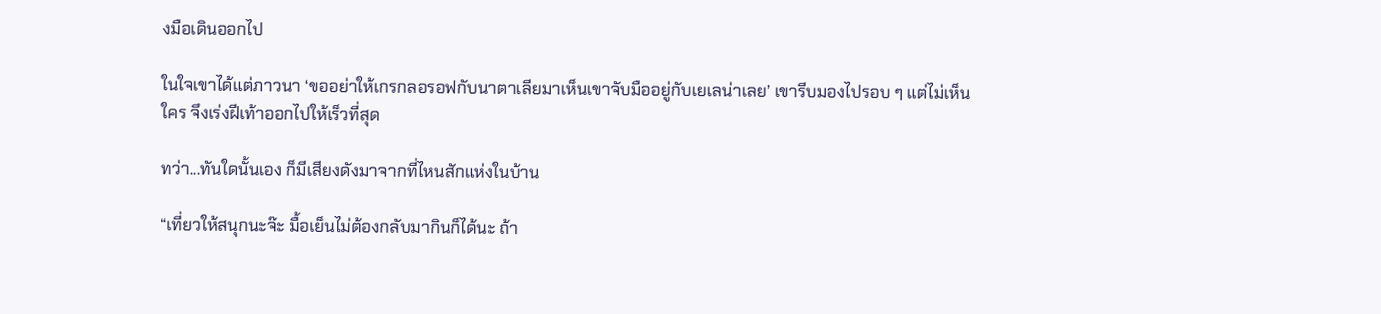งมือเดินออกไป

ในใจเขาได้แต่ภาวนา ‘ขออย่าให้เกรกลอรอฟกับนาตาเลียมาเห็นเขาจับมืออยู่กับเยเลน่าเลย’ เขารีบมองไปรอบ ๆ แต่ไม่เห็นใคร จึงเร่งฝีเท้าออกไปให้เร็วที่สุด

ทว่า...ทันใดนั้นเอง ก็มีเสียงดังมาจากที่ไหนสักแห่งในบ้าน

“เที่ยวให้สนุกนะจ๊ะ มื้อเย็นไม่ต้องกลับมากินก็ได้นะ ถ้า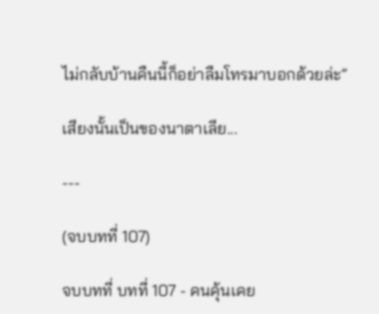ไม่กลับบ้านคืนนี้ก็อย่าลืมโทรมาบอกด้วยล่ะ”

เสียงนั้นเป็นของนาตาเลีย...

---

(จบบทที่ 107)

จบบทที่ บทที่ 107 - คนคุ้นเคย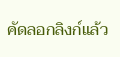คัดลอกลิงก์แล้ว